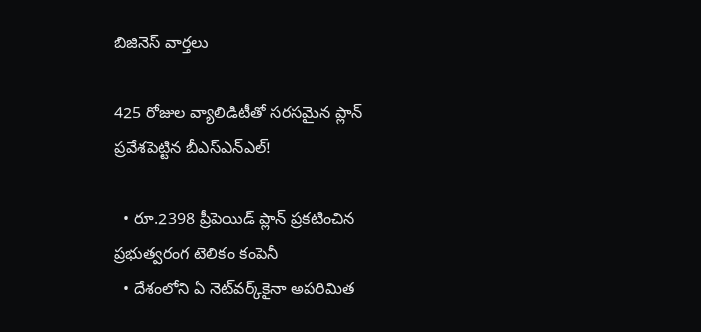బిజినెస్ వార్తలు

425 రోజుల వ్యాలిడిటీతో సరసమైన ప్లాన్ ప్రవేశపెట్టిన బీఎస్ఎన్ఎల్!

  • రూ.2398 ప్రీపెయిడ్ ప్లాన్‌ ప్రకటించిన ప్రభుత్వరంగ టెలికం కంపెనీ
  • దేశంలోని ఏ నెట్‌వర్క్‌కైనా అపరిమిత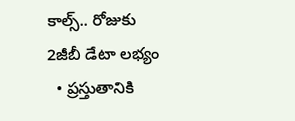కాల్స్.. రోజుకు 2జీబీ డేటా లభ్యం
  • ప్రస్తుతానికి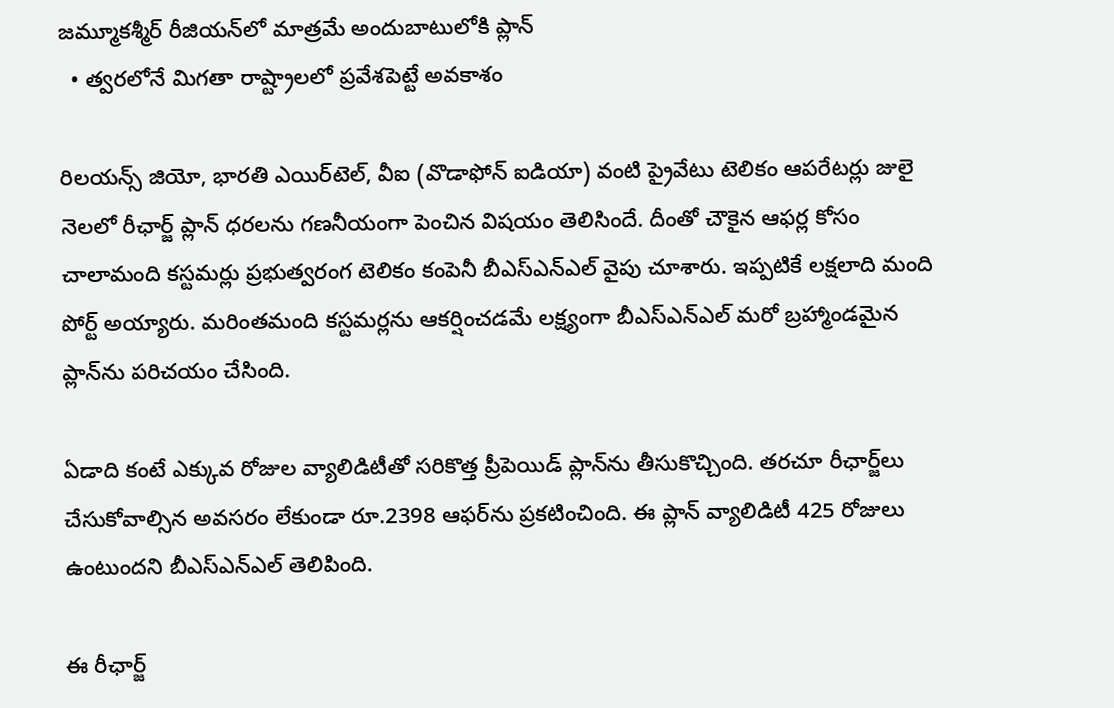జమ్మూకశ్మీర్‌ రీజియన్‌లో మాత్రమే అందుబాటులోకి ప్లాన్
  • త్వరలోనే మిగతా రాష్ట్రాలలో ప్రవేశపెట్టే అవకాశం

రిలయన్స్ జియో, భారతి ఎయిర్‌టెల్, వీఐ (వొడాఫోన్ ఐడియా) వంటి ప్రైవేటు టెలికం ఆపరేటర్లు జులై నెలలో రీఛార్జ్ ప్లాన్ ధరలను గణనీయంగా పెంచిన విషయం తెలిసిందే. దీంతో చౌకైన ఆఫర్ల కోసం చాలామంది కస్టమర్లు ప్రభుత్వరంగ టెలికం కంపెనీ బీఎస్ఎన్ఎల్ వైపు చూశారు. ఇప్పటికే లక్షలాది మంది పోర్ట్ అయ్యారు. మరింతమంది కస్టమర్లను ఆకర్షించడమే లక్ష్యంగా బీఎస్ఎన్ఎల్ మరో బ్రహ్మాండమైన ప్లాన్‌ను పరిచయం చేసింది.

ఏడాది కంటే ఎక్కువ రోజుల వ్యాలిడిటీతో సరికొత్త ప్రీపెయిడ్ ప్లాన్‌ను తీసుకొచ్చింది. తరచూ రీఛార్జ్‌లు చేసుకోవాల్సిన అవసరం లేకుండా రూ.2398 ఆఫర్‌ను ప్రకటించింది. ఈ ప్లాన్ వ్యాలిడిటీ 425 రోజులు ఉంటుందని బీఎస్ఎన్ఎల్ తెలిపింది.

ఈ రీఛార్జ్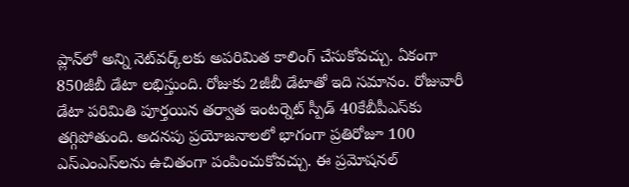ప్లాన్‌లో అన్ని నెట్‌వర్క్‌లకు అపరిమిత కాలింగ్‌ చేసుకోవచ్చు. ఏకంగా 850జీబీ డేటా లభిస్తుంది. రోజుకు 2జీబీ డేటాతో ఇది సమానం. రోజువారీ డేటా పరిమితి పూర్తయిన తర్వాత ఇంటర్నెట్ స్పీడ్ 40కేబీపీఎస్‌కు తగ్గిపోతుంది. అదనపు ప్రయోజనాలలో భాగంగా ప్రతిరోజూ 100 ఎస్ఎంఎస్‌లను ఉచితంగా పంపించుకోవచ్చు. ఈ ప్రమోషనల్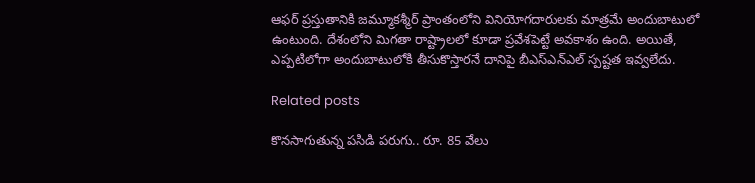ఆఫర్ ప్రస్తుతానికి జమ్మూకశ్మీర్ ప్రాంతంలోని వినియోగదారులకు మాత్రమే అందుబాటులో ఉంటుంది. దేశంలోని మిగతా రాష్ట్రాలలో కూడా ప్రవేశపెట్టే అవకాశం ఉంది. అయితే, ఎప్పటిలోగా అందుబాటులోకి తీసుకొస్తారనే దానిపై బీఎస్ఎన్ఎల్ స్పష్టత ఇవ్వలేదు.

Related posts

కొనసాగుతున్న పసిడి పరుగు.. రూ. 85 వేలు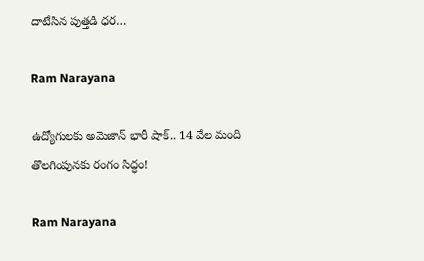దాటేసిన పుత్తడి ధర…

Ram Narayana

ఉద్యోగులకు అమెజాన్ భారీ షాక్.. 14 వేల మంది తొలగింపునకు రంగం సిద్ధం!

Ram Narayana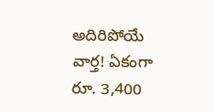అదిరిపోయే వార్త! ఏకంగా రూ. 3,400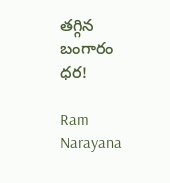తగ్గిన బంగారం ధర!

Ram Narayana